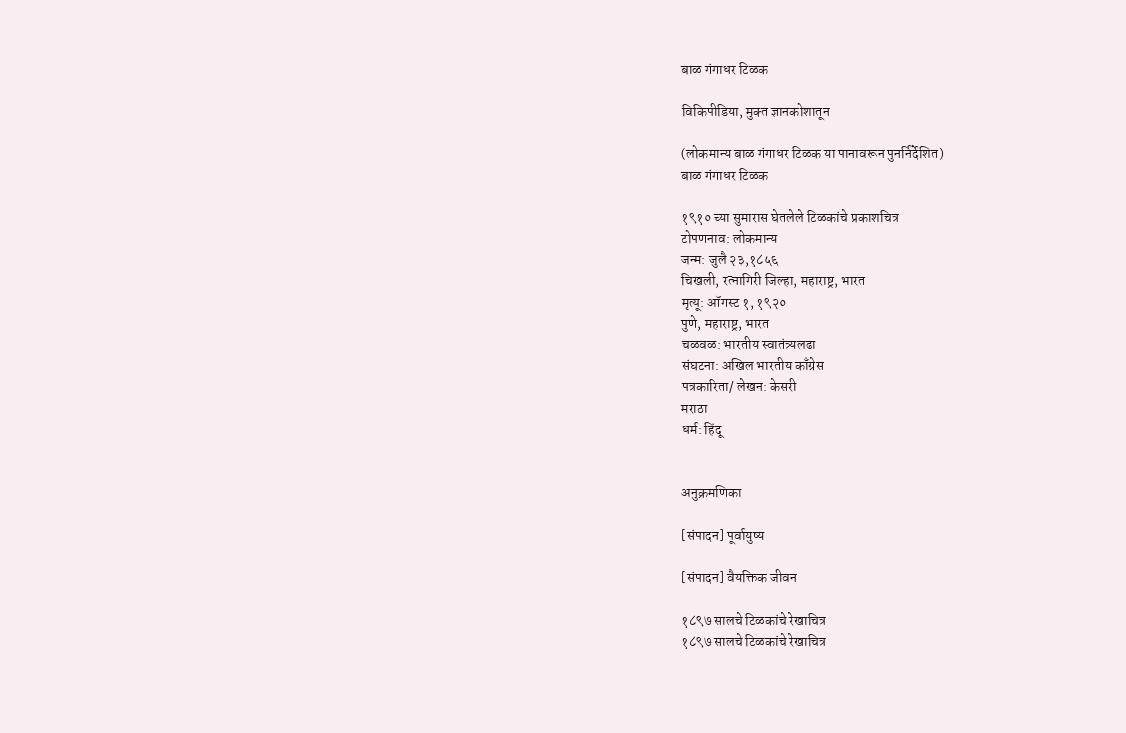बाळ गंगाधर टिळक

विकिपीडिया, मुक्‍त ज्ञानकोशातून

(लोकमान्य बाळ गंगाधर टिळक या पानावरून पुनर्निर्देशित)
बाळ गंगाधर टिळक

१९१० च्या सुमारास घेतलेले टिळकांचे प्रकाशचित्र
टोपणनाव: लोकमान्य
जन्म: जुलै २३,१८५६
चिखली, रत्नागिरी जिल्हा, महाराष्ट्र, भारत
मृत्यू: ऑगस्ट १, १९२०
पुणे, महाराष्ट्र, भारत
चळवळ: भारतीय स्वातंत्र्यलढा
संघटना: अखिल भारतीय काँग्रेस
पत्रकारिता/ लेखन: केसरी
मराठा
धर्म: हिंदू


अनुक्रमणिका

[संपादन] पूर्वायुष्य

[संपादन] वैयक्तिक जीवन

१८९७ सालचे टिळकांचे रेखाचित्र
१८९७ सालचे टिळकांचे रेखाचित्र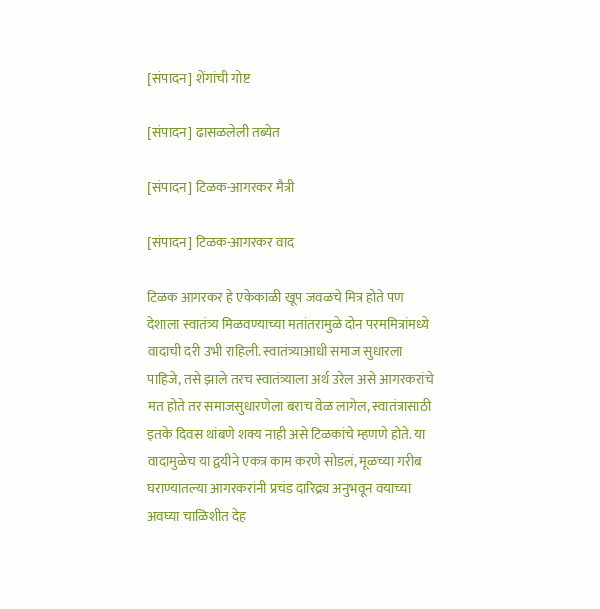[संपादन] शेंगांची गोष्ट

[संपादन] ढासळलेली तब्येत

[संपादन] टिळक-आगरकर मैत्री

[संपादन] टिळक-आगरकर वाद

टिळक आगरकर हे एकेकाळी खूप जवळचे मित्र होते पण देशाला स्वातंत्र्य मिळवण्याच्या मतांतरामुळे दोन परममित्रांमध्ये वादाची दरी उभी राहिली. स्वातंत्र्याआधी समाज सुधारला पाहिजे, तसे झाले तरच स्वातंत्र्याला अर्थ उरेल असे आगरकरांचे मत होते तर समाजसुधारणेला बराच वेळ लागेल, स्वातंत्रासाठी इतके दिवस थांबणे शक्य नाही असे टिळकांचे म्हणणे होते. या वादामुळेच या द्वयीने एकत्र काम करणे सोडलं, मूळच्या गरीब घराण्यातल्या आगरकरांनी प्रचंड दारिद्र्य अनुभवून वयाच्या अवघ्या चाळिशीत देह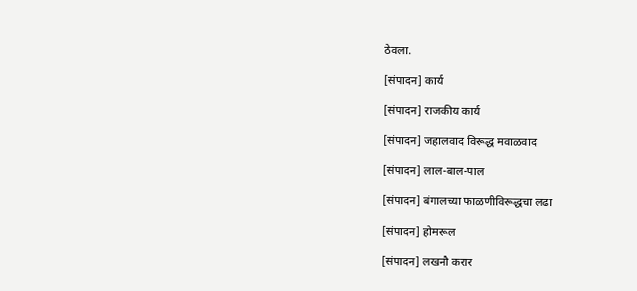ठेवला.

[संपादन] कार्य

[संपादन] राजकीय कार्य

[संपादन] जहालवाद विरूद्ध मवाळवाद

[संपादन] लाल-बाल-पाल

[संपादन] बंगालच्या फाळणीविरूद्धचा लढा

[संपादन] होमरूल

[संपादन] लखनौ करार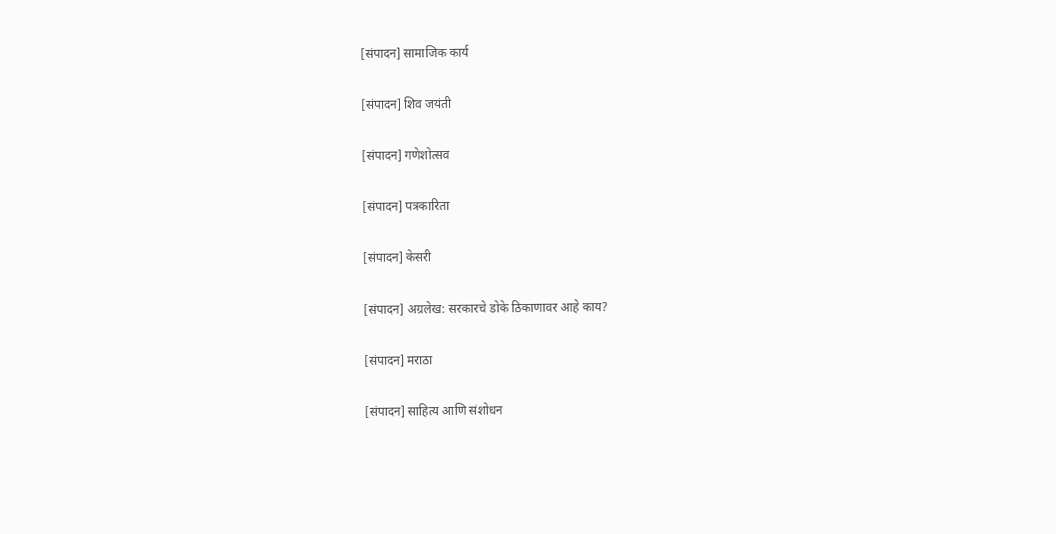[संपादन] सामाजिक कार्य

[संपादन] शिव जयंती

[संपादन] गणेशोत्सव

[संपादन] पत्रकारिता

[संपादन] केसरी

[संपादन] अग्रलेख: सरकारचे डोके ठिकाणावर आहे काय?

[संपादन] मराठा

[संपादन] साहित्य आणि संशोधन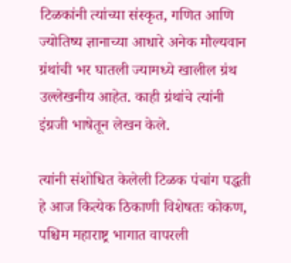टिळकांनी त्यांच्या संस्कृत, गणित आणि ज्योतिष्य ज्ञानाच्या आधारे अनेक मौल्यवान ग्रंथांची भर घातली ज्यामध्ये खालील ग्रंथ उल्लेखनीय आहेत. काही ग्रंथांचे त्यांनी इंग्रजी भाषेतून लेखन केले.

त्यांनी संशोधित केलेली टिळक पंचांग पद्धती हे आज कित्येक ठिकाणी विशेषतः कोकण, पश्चिम महाराष्ट्र भागात वापरली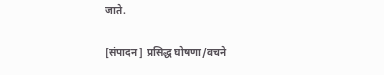जाते.

[संपादन] प्रसिद्ध घोषणा/वचने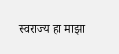स्वराज्य हा माझा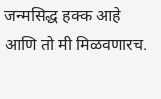जन्मसिद्ध हक्क आहे आणि तो मी मिळवणारच.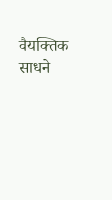वैयक्‍तिक साधने